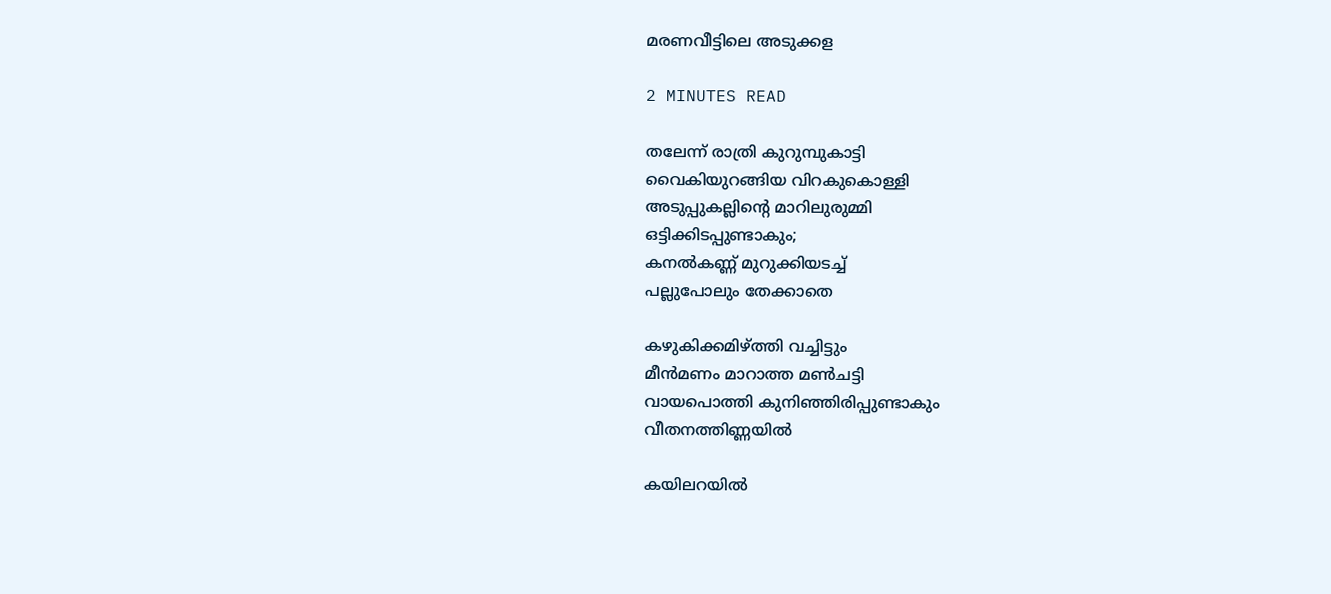മരണവീട്ടിലെ അടുക്കള

2 MINUTES READ

തലേന്ന് രാത്രി കുറുമ്പുകാട്ടി
വൈകിയുറങ്ങിയ വിറകുകൊള്ളി
അടുപ്പുകല്ലിൻ്റെ മാറിലുരുമ്മി
ഒട്ടിക്കിടപ്പുണ്ടാകും;
കനൽകണ്ണ് മുറുക്കിയടച്ച്
പല്ലുപോലും തേക്കാതെ

കഴുകിക്കമിഴ്ത്തി വച്ചിട്ടും
മീൻമണം മാറാത്ത മൺചട്ടി
വായപൊത്തി കുനിഞ്ഞിരിപ്പുണ്ടാകും
വീതനത്തിണ്ണയിൽ

കയിലറയിൽ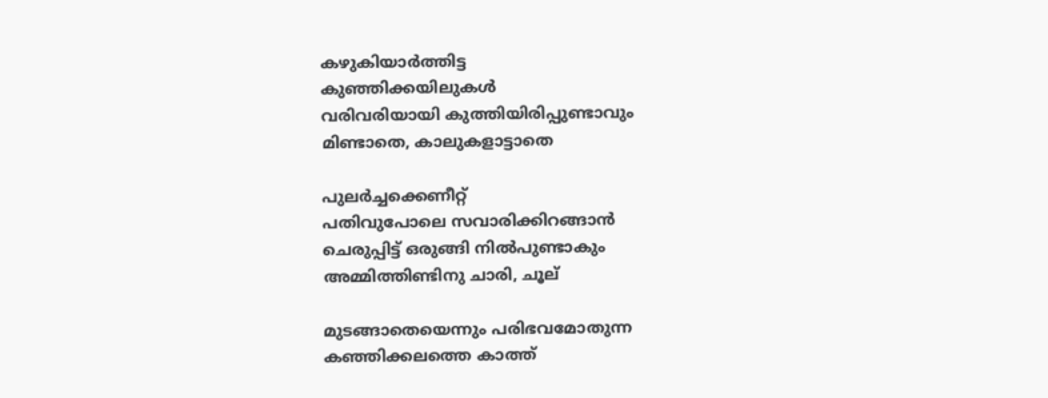കഴുകിയാർത്തിട്ട
കുഞ്ഞിക്കയിലുകൾ
വരിവരിയായി കുത്തിയിരിപ്പുണ്ടാവും
മിണ്ടാതെ, കാലുകളാട്ടാതെ

പുലർച്ചക്കെണീറ്റ്
പതിവുപോലെ സവാരിക്കിറങ്ങാൻ
ചെരുപ്പിട്ട് ഒരുങ്ങി നിൽപുണ്ടാകും
അമ്മിത്തിണ്ടിനു ചാരി, ചൂല്

മുടങ്ങാതെയെന്നും പരിഭവമോതുന്ന
കഞ്ഞിക്കലത്തെ കാത്ത്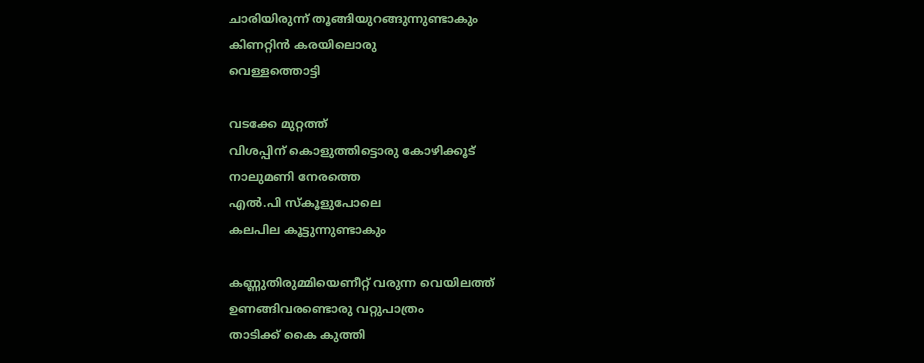ചാരിയിരുന്ന് തൂങ്ങിയുറങ്ങുന്നുണ്ടാകും
കിണറ്റിൻ കരയിലൊരു
വെള്ളത്തൊട്ടി

വടക്കേ മുറ്റത്ത്
വിശപ്പിന് കൊളുത്തിട്ടൊരു കോഴിക്കൂട്
നാലുമണി നേരത്തെ
എൽ.പി സ്‌കൂളുപോലെ
കലപില കൂട്ടുന്നുണ്ടാകും

കണ്ണുതിരുമ്മിയെണീറ്റ് വരുന്ന വെയിലത്ത്
ഉണങ്ങിവരണ്ടൊരു വറ്റുപാത്രം
താടിക്ക് കൈ കുത്തി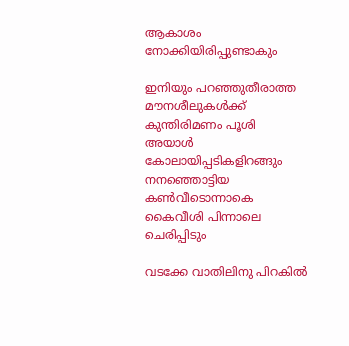ആകാശം നോക്കിയിരിപ്പുണ്ടാകും

ഇനിയും പറഞ്ഞുതീരാത്ത
മൗനശീലുകൾക്ക് കുന്തിരിമണം പൂശി
അയാൾ കോലായിപ്പടികളിറങ്ങും
നനഞ്ഞൊട്ടിയ കൺവീടൊന്നാകെ
കൈവീശി പിന്നാലെ ചെരിപ്പിടും

വടക്കേ വാതിലിനു പിറകിൽ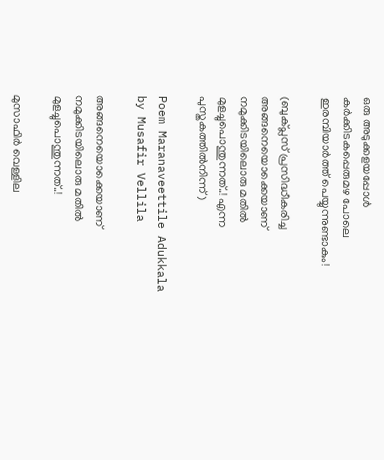ഒരു അടുക്കളയപ്പോൾ
കർക്കിടകപ്പെരുമഴ പോലെ
ഇരമ്പിയാർത്ത് പെയ്യുന്നുണ്ടാകും!

(ബുക്പ്ലസ് പ്രസിദ്ധീകരിച്ച അങ്ങനെയൊക്കെയാണ് നമുക്കിടയിലൊരു മതിൽ മുളച്ചുപൊന്തുന്നത്..! എന്ന പുസ്തകത്തില്‍നിന്ന്)

Poem Maranaveettile Adukkala by Musafir Vellila

അങ്ങനെയൊക്കെയാണ് നമുക്കിടയിലൊരു മതിൽ മുളച്ചുപൊന്തുന്നത്..!

മുസാഫിർ വെള്ളില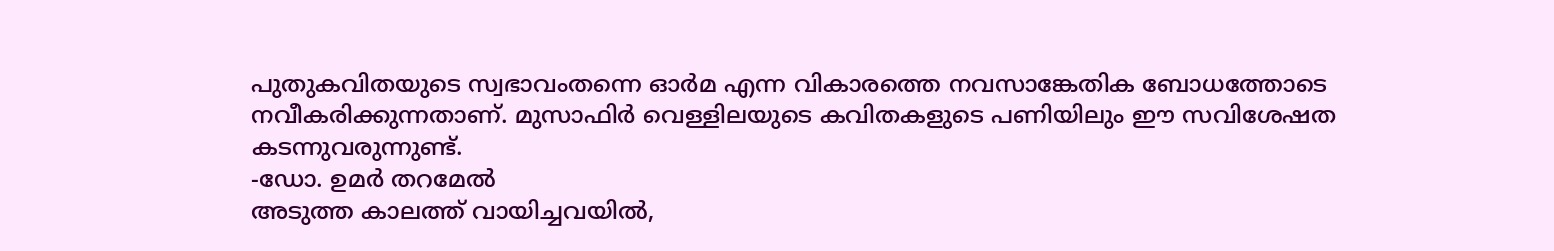പുതുകവിതയുടെ സ്വഭാവംതന്നെ ഓര്‍മ എന്ന വികാരത്തെ നവസാങ്കേതിക ബോധത്തോടെ നവീകരിക്കുന്നതാണ്. മുസാഫിര്‍ വെള്ളിലയുടെ കവിതകളുടെ പണിയിലും ഈ സവിശേഷത കടന്നുവരുന്നുണ്ട്.
-ഡോ. ഉമര്‍ തറമേല്‍
അടുത്ത കാലത്ത് വായിച്ചവയില്‍,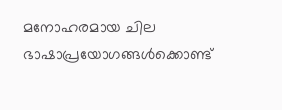മനോഹരമായ ചില ഭാഷാപ്രയോഗങ്ങള്‍ക്കൊണ്ട്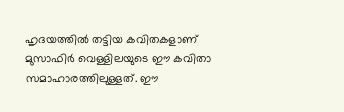ഹൃദയത്തില്‍ തട്ടിയ കവിതകളാണ് മുസാഫിര്‍ വെള്ളിലയുടെ ഈ കവിതാ സമാഹാരത്തിലുള്ളത്. ഈ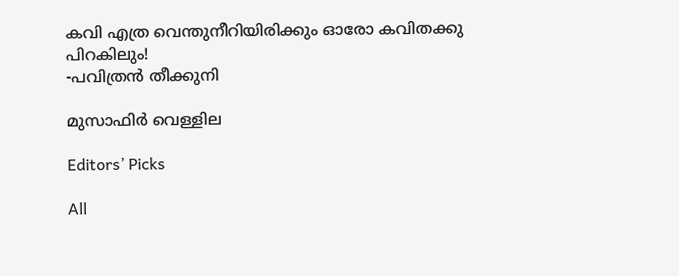കവി എത്ര വെന്തുനീറിയിരിക്കും ഓരോ കവിതക്കു പിറകിലും!
-പവിത്രന്‍ തീക്കുനി

മുസാഫിർ വെള്ളില

Editors’ Picks

All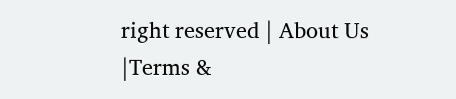right reserved | About Us |Terms &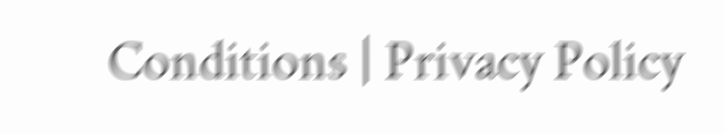Conditions | Privacy Policy